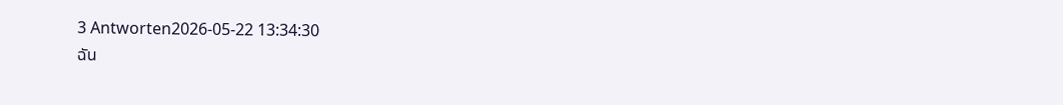3 Antworten2026-05-22 13:34:30
ฉัน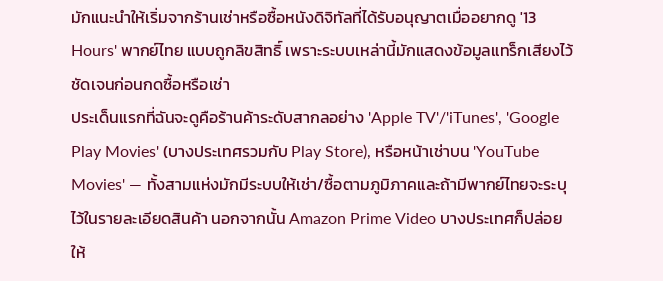มักแนะนำให้เริ่มจากร้านเช่าหรือซื้อหนังดิจิทัลที่ได้รับอนุญาตเมื่ออยากดู '13 Hours' พากย์ไทย แบบถูกลิขสิทธิ์ เพราะระบบเหล่านี้มักแสดงข้อมูลแทร็กเสียงไว้ชัดเจนก่อนกดซื้อหรือเช่า
ประเด็นแรกที่ฉันจะดูคือร้านค้าระดับสากลอย่าง 'Apple TV'/'iTunes', 'Google Play Movies' (บางประเทศรวมกับ Play Store), หรือหน้าเช่าบน 'YouTube Movies' — ทั้งสามแห่งมักมีระบบให้เช่า/ซื้อตามภูมิภาคและถ้ามีพากย์ไทยจะระบุไว้ในรายละเอียดสินค้า นอกจากนั้น Amazon Prime Video บางประเทศก็ปล่อยให้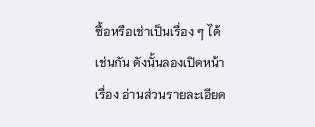ซื้อหรือเช่าเป็นเรื่อง ๆ ได้เช่นกัน ดังนั้นลองเปิดหน้าเรื่อง อ่านส่วนรายละเอียด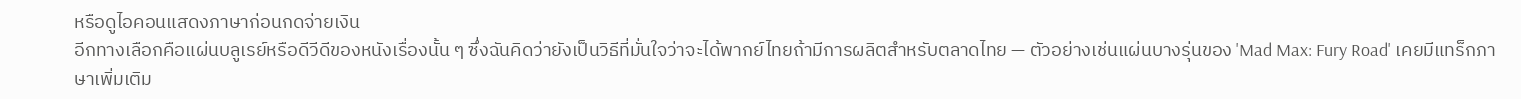หรือดูไอคอนแสดงภาษาก่อนกดจ่ายเงิน
อีกทางเลือกคือแผ่นบลูเรย์หรือดีวีดีของหนังเรื่องนั้น ๆ ซึ่งฉันคิดว่ายังเป็นวิธีที่มั่นใจว่าจะได้พากย์ไทยถ้ามีการผลิตสำหรับตลาดไทย — ตัวอย่างเช่นแผ่นบางรุ่นของ 'Mad Max: Fury Road' เคยมีแทร็กภาษาเพิ่มเติม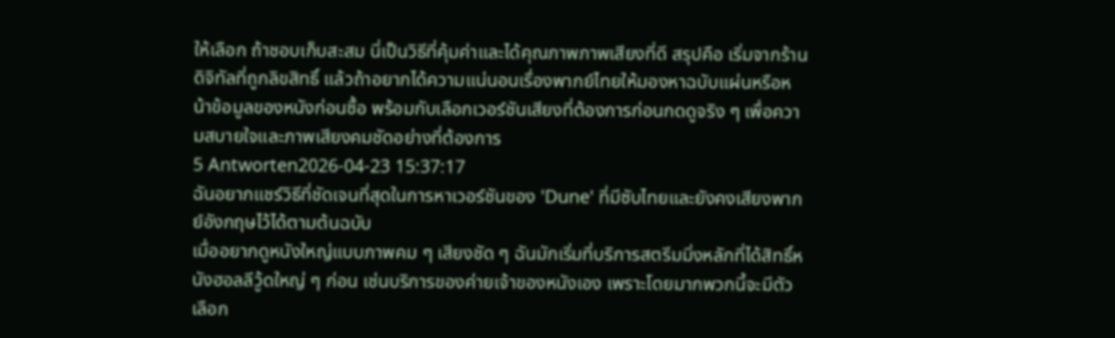ให้เลือก ถ้าชอบเก็บสะสม นี่เป็นวิธีที่คุ้มค่าและได้คุณภาพภาพเสียงที่ดี สรุปคือ เริ่มจากร้านดิจิทัลที่ถูกลิขสิทธิ์ แล้วถ้าอยากได้ความแน่นอนเรื่องพากย์ไทยให้มองหาฉบับแผ่นหรือหน้าข้อมูลของหนังก่อนซื้อ พร้อมกับเลือกเวอร์ชันเสียงที่ต้องการก่อนกดดูจริง ๆ เพื่อความสบายใจและภาพเสียงคมชัดอย่างที่ต้องการ
5 Antworten2026-04-23 15:37:17
ฉันอยากแชร์วิธีที่ชัดเจนที่สุดในการหาเวอร์ชันของ 'Dune' ที่มีซับไทยและยังคงเสียงพากย์อังกฤษไว้ได้ตามต้นฉบับ
เมื่ออยากดูหนังใหญ่แบบภาพคม ๆ เสียงชัด ๆ ฉันมักเริ่มที่บริการสตรีมมิ่งหลักที่ได้สิทธิ์หนังฮอลลีวู้ดใหญ่ ๆ ก่อน เช่นบริการของค่ายเจ้าของหนังเอง เพราะโดยมากพวกนี้จะมีตัวเลือก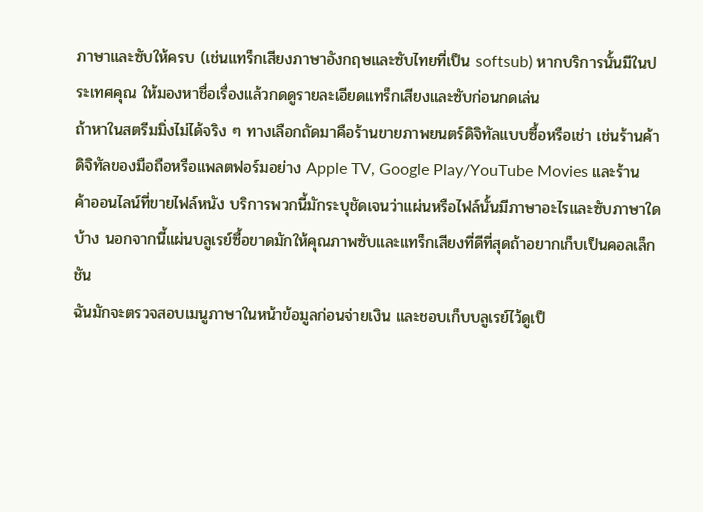ภาษาและซับให้ครบ (เช่นแทร็กเสียงภาษาอังกฤษและซับไทยที่เป็น softsub) หากบริการนั้นมีในประเทศคุณ ให้มองหาชื่อเรื่องแล้วกดดูรายละเอียดแทร็กเสียงและซับก่อนกดเล่น
ถ้าหาในสตรีมมิ่งไม่ได้จริง ๆ ทางเลือกถัดมาคือร้านขายภาพยนตร์ดิจิทัลแบบซื้อหรือเช่า เช่นร้านค้าดิจิทัลของมือถือหรือแพลตฟอร์มอย่าง Apple TV, Google Play/YouTube Movies และร้านค้าออนไลน์ที่ขายไฟล์หนัง บริการพวกนี้มักระบุชัดเจนว่าแผ่นหรือไฟล์นั้นมีภาษาอะไรและซับภาษาใดบ้าง นอกจากนี้แผ่นบลูเรย์ซื้อขาดมักให้คุณภาพซับและแทร็กเสียงที่ดีที่สุดถ้าอยากเก็บเป็นคอลเล็กชัน
ฉันมักจะตรวจสอบเมนูภาษาในหน้าข้อมูลก่อนจ่ายเงิน และชอบเก็บบลูเรย์ไว้ดูเป็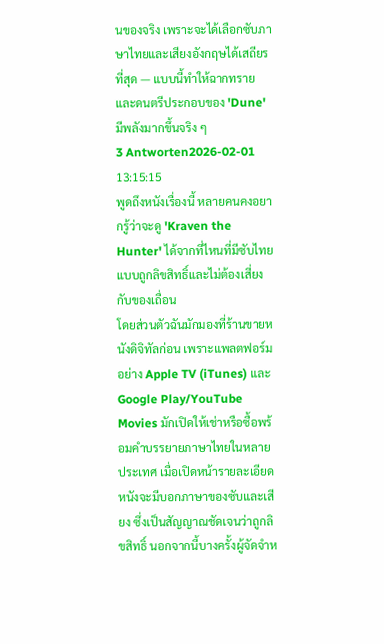นของจริง เพราะจะได้เลือกซับภาษาไทยและเสียงอังกฤษได้เสถียรที่สุด — แบบนี้ทำให้ฉากทรายและดนตรีประกอบของ 'Dune' มีพลังมากขึ้นจริง ๆ
3 Antworten2026-02-01 13:15:15
พูดถึงหนังเรื่องนี้ หลายคนคงอยากรู้ว่าจะดู 'Kraven the Hunter' ได้จากที่ไหนที่มีซับไทยแบบถูกลิขสิทธิ์และไม่ต้องเสี่ยงกับของเถื่อน
โดยส่วนตัวฉันมักมองที่ร้านขายหนังดิจิทัลก่อน เพราะแพลตฟอร์มอย่าง Apple TV (iTunes) และ Google Play/YouTube Movies มักเปิดให้เช่าหรือซื้อพร้อมคำบรรยายภาษาไทยในหลายประเทศ เมื่อเปิดหน้ารายละเอียดหนังจะมีบอกภาษาของซับและเสียง ซึ่งเป็นสัญญาณชัดเจนว่าถูกลิขสิทธิ์ นอกจากนี้บางครั้งผู้จัดจำห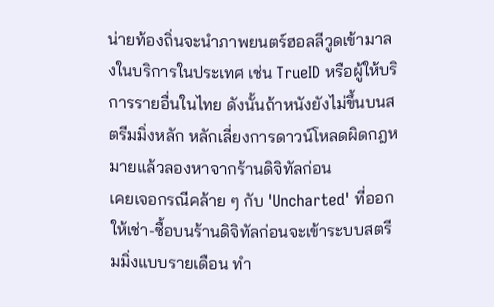น่ายท้องถิ่นจะนำภาพยนตร์ฮอลลีวูดเข้ามาลงในบริการในประเทศ เช่น TrueID หรือผู้ให้บริการรายอื่นในไทย ดังนั้นถ้าหนังยังไม่ขึ้นบนสตรีมมิ่งหลัก หลักเลี่ยงการดาวน์โหลดผิดกฎหมายแล้วลองหาจากร้านดิจิทัลก่อน
เคยเจอกรณีคล้าย ๆ กับ 'Uncharted' ที่ออกให้เช่า-ซื้อบนร้านดิจิทัลก่อนจะเข้าระบบสตรีมมิ่งแบบรายเดือน ทำ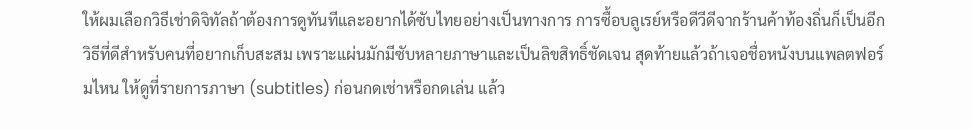ให้ผมเลือกวิธีเช่าดิจิทัลถ้าต้องการดูทันทีและอยากได้ซับไทยอย่างเป็นทางการ การซื้อบลูเรย์หรือดีวีดีจากร้านค้าท้องถิ่นก็เป็นอีกวิธีที่ดีสำหรับคนที่อยากเก็บสะสม เพราะแผ่นมักมีซับหลายภาษาและเป็นลิขสิทธิ์ชัดเจน สุดท้ายแล้วถ้าเจอชื่อหนังบนแพลตฟอร์มไหน ให้ดูที่รายการภาษา (subtitles) ก่อนกดเช่าหรือกดเล่น แล้ว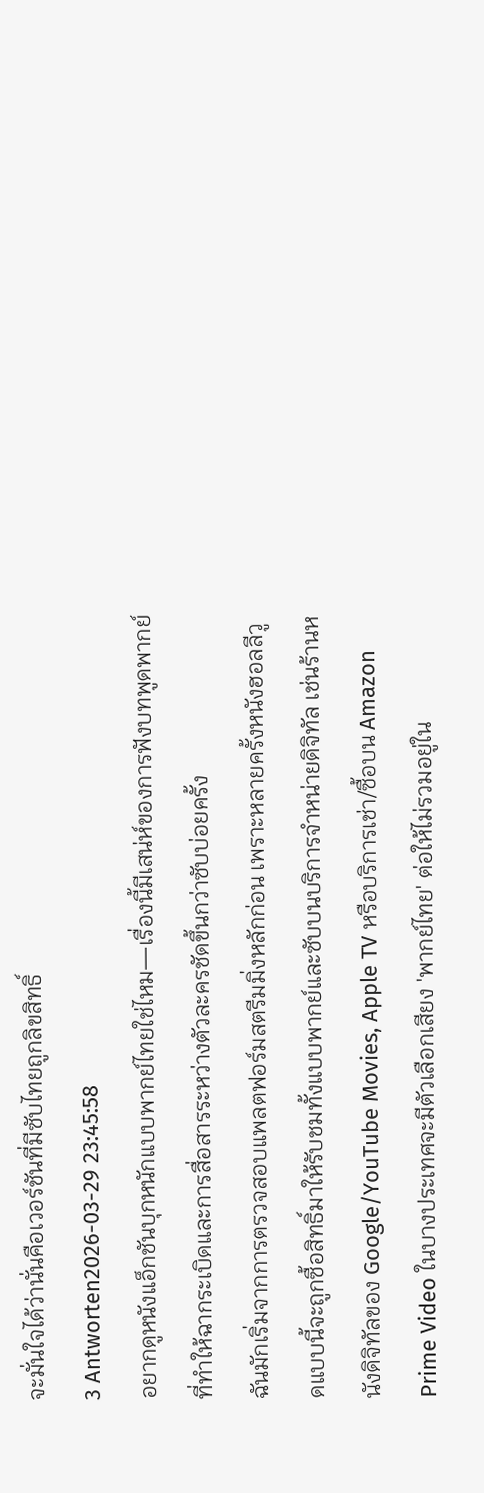จะมั่นใจได้ว่านั่นคือเวอร์ชันที่มีซับไทยถูกลิขสิทธิ์
3 Antworten2026-03-29 23:45:58
อยากดูหนังแอ็กชันบุกหนักแบบพากย์ไทยใช่ไหม—เรื่องนี้มีเสน่ห์ของการฟังบทพูดพากย์ที่ทำให้ฉากระเบิดและการสื่อสารระหว่างตัวละครชัดขึ้นกว่าซับบ่อยครั้ง
ฉันมักเริ่มจากการตรวจสอบแพลตฟอร์มสตรีมมิ่งหลักก่อน เพราะหลายครั้งหนังฮอลลีวูดแบบนี้จะถูกซื้อสิทธิ์มาให้รับชมทั้งแบบพากย์และซับบนบริการจำหน่ายดิจิทัล เช่นร้านหนังดิจิทัลของ Google/YouTube Movies, Apple TV หรือบริการเช่า/ซื้อบน Amazon Prime Video ในบางประเทศจะมีตัวเลือกเสียง 'พากย์ไทย' ต่อให้ไม่รวมอยู่ใน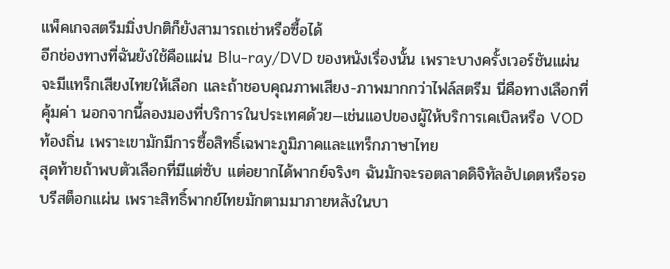แพ็คเกจสตรีมมิ่งปกติก็ยังสามารถเช่าหรือซื้อได้
อีกช่องทางที่ฉันยังใช้คือแผ่น Blu‑ray/DVD ของหนังเรื่องนั้น เพราะบางครั้งเวอร์ชันแผ่นจะมีแทร็กเสียงไทยให้เลือก และถ้าชอบคุณภาพเสียง-ภาพมากกว่าไฟล์สตรีม นี่คือทางเลือกที่คุ้มค่า นอกจากนี้ลองมองที่บริการในประเทศด้วย—เช่นแอปของผู้ให้บริการเคเบิลหรือ VOD ท้องถิ่น เพราะเขามักมีการซื้อสิทธิ์เฉพาะภูมิภาคและแทร็กภาษาไทย
สุดท้ายถ้าพบตัวเลือกที่มีแต่ซับ แต่อยากได้พากย์จริงๆ ฉันมักจะรอตลาดดิจิทัลอัปเดตหรือรอบรีสต็อกแผ่น เพราะสิทธิ์พากย์ไทยมักตามมาภายหลังในบา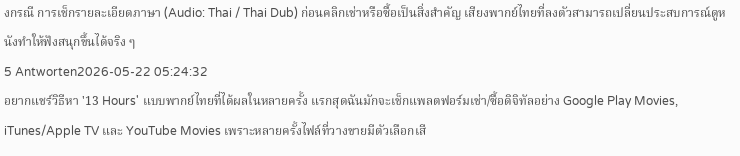งกรณี การเช็กรายละเอียดภาษา (Audio: Thai / Thai Dub) ก่อนคลิกเช่าหรือซื้อเป็นสิ่งสำคัญ เสียงพากย์ไทยที่ลงตัวสามารถเปลี่ยนประสบการณ์ดูหนังทำให้ฟังสนุกขึ้นได้จริง ๆ
5 Antworten2026-05-22 05:24:32
อยากแชร์วิธีหา '13 Hours' แบบพากย์ไทยที่ได้ผลในหลายครั้ง แรกสุดฉันมักจะเช็กแพลตฟอร์มเช่า/ซื้อดิจิทัลอย่าง Google Play Movies, iTunes/Apple TV และ YouTube Movies เพราะหลายครั้งไฟล์ที่วางขายมีตัวเลือกเสี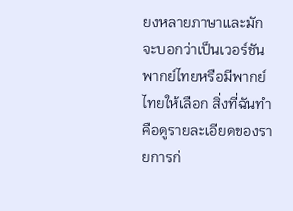ยงหลายภาษาและมักจะบอกว่าเป็นเวอร์ชันพากย์ไทยหรือมีพากย์ไทยให้เลือก สิ่งที่ฉันทำคือดูรายละเอียดของรายการก่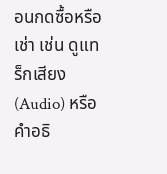อนกดซื้อหรือเช่า เช่น ดูแทร็กเสียง (Audio) หรือคำอธิ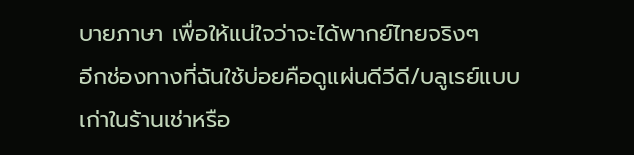บายภาษา เพื่อให้แน่ใจว่าจะได้พากย์ไทยจริงๆ
อีกช่องทางที่ฉันใช้บ่อยคือดูแผ่นดีวีดี/บลูเรย์แบบเก่าในร้านเช่าหรือ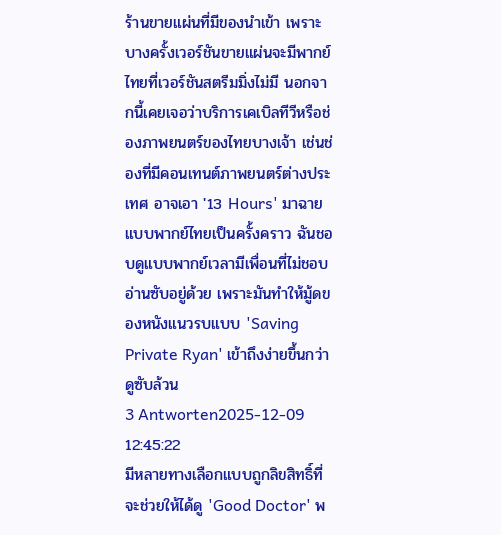ร้านขายแผ่นที่มีของนำเข้า เพราะบางครั้งเวอร์ชันขายแผ่นจะมีพากย์ไทยที่เวอร์ชันสตรีมมิ่งไม่มี นอกจากนี้เคยเจอว่าบริการเคเบิลทีวีหรือช่องภาพยนตร์ของไทยบางเจ้า เช่นช่องที่มีคอนเทนต์ภาพยนตร์ต่างประเทศ อาจเอา '13 Hours' มาฉายแบบพากย์ไทยเป็นครั้งคราว ฉันชอบดูแบบพากย์เวลามีเพื่อนที่ไม่ชอบอ่านซับอยู่ด้วย เพราะมันทำให้มู้ดของหนังแนวรบแบบ 'Saving Private Ryan' เข้าถึงง่ายขึ้นกว่าดูซับล้วน
3 Antworten2025-12-09 12:45:22
มีหลายทางเลือกแบบถูกลิขสิทธิ์ที่จะช่วยให้ได้ดู 'Good Doctor' พ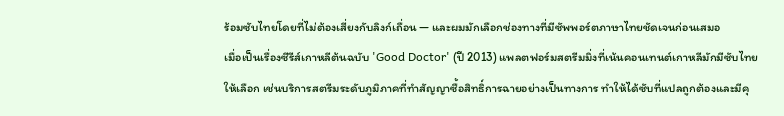ร้อมซับไทยโดยที่ไม่ต้องเสี่ยงกับลิงก์เถื่อน — และผมมักเลือกช่องทางที่มีซัพพอร์ตภาษาไทยชัดเจนก่อนเสมอ
เมื่อเป็นเรื่องซีรีส์เกาหลีต้นฉบับ 'Good Doctor' (ปี 2013) แพลตฟอร์มสตรีมมิ่งที่เน้นคอนเทนต์เกาหลีมักมีซับไทยให้เลือก เช่นบริการสตรีมระดับภูมิภาคที่ทำสัญญาซื้อสิทธิ์การฉายอย่างเป็นทางการ ทำให้ได้ซับที่แปลถูกต้องและมีคุ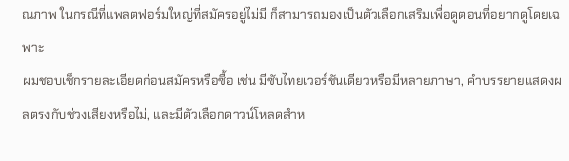ณภาพ ในกรณีที่แพลตฟอร์มใหญ่ที่สมัครอยู่ไม่มี ก็สามารถมองเป็นตัวเลือกเสริมเพื่อดูตอนที่อยากดูโดยเฉพาะ
ผมชอบเช็กรายละเอียดก่อนสมัครหรือซื้อ เช่น มีซับไทยเวอร์ชันเดียวหรือมีหลายภาษา, คำบรรยายแสดงผลตรงกับช่วงเสียงหรือไม่, และมีตัวเลือกดาวน์โหลดสำห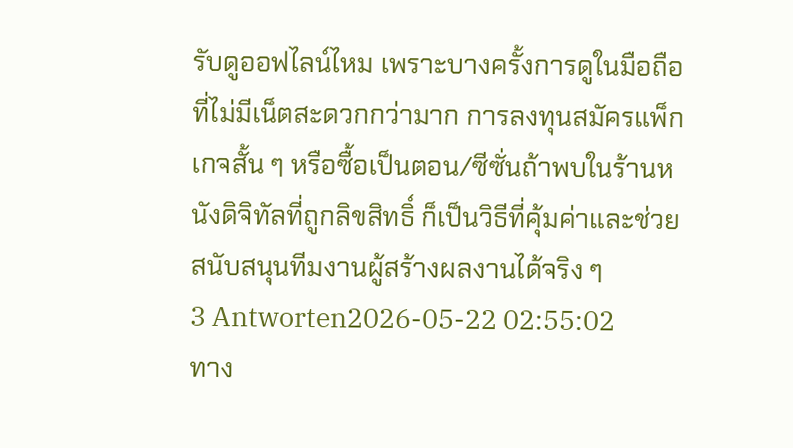รับดูออฟไลน์ไหม เพราะบางครั้งการดูในมือถือที่ไม่มีเน็ตสะดวกกว่ามาก การลงทุนสมัครแพ็กเกจสั้น ๆ หรือซื้อเป็นตอน/ซีซั่นถ้าพบในร้านหนังดิจิทัลที่ถูกลิขสิทธิ์ ก็เป็นวิธีที่คุ้มค่าและช่วยสนับสนุนทีมงานผู้สร้างผลงานได้จริง ๆ
3 Antworten2026-05-22 02:55:02
ทาง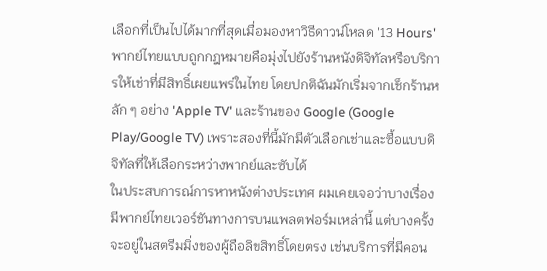เลือกที่เป็นไปได้มากที่สุดเมื่อมองหาวิธีดาวน์โหลด '13 Hours' พากย์ไทยแบบถูกกฎหมายคือมุ่งไปยังร้านหนังดิจิทัลหรือบริการให้เช่าที่มีสิทธิ์เผยแพร่ในไทย โดยปกติฉันมักเริ่มจากเช็กร้านหลัก ๆ อย่าง 'Apple TV' และร้านของ Google (Google Play/Google TV) เพราะสองที่นี้มักมีตัวเลือกเช่าและซื้อแบบดิจิทัลที่ให้เลือกระหว่างพากย์และซับได้
ในประสบการณ์การหาหนังต่างประเทศ ผมเคยเจอว่าบางเรื่องมีพากย์ไทยเวอร์ชันทางการบนแพลตฟอร์มเหล่านี้ แต่บางครั้งจะอยู่ในสตรีมมิ่งของผู้ถือลิขสิทธิ์โดยตรง เช่นบริการที่มีคอน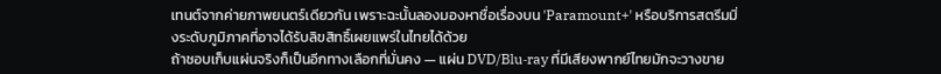เทนต์จากค่ายภาพยนตร์เดียวกัน เพราะฉะนั้นลองมองหาชื่อเรื่องบน 'Paramount+' หรือบริการสตรีมมิ่งระดับภูมิภาคที่อาจได้รับลิขสิทธิ์เผยแพร่ในไทยได้ด้วย
ถ้าชอบเก็บแผ่นจริงก็เป็นอีกทางเลือกที่มั่นคง — แผ่น DVD/Blu‑ray ที่มีเสียงพากย์ไทยมักจะวางขาย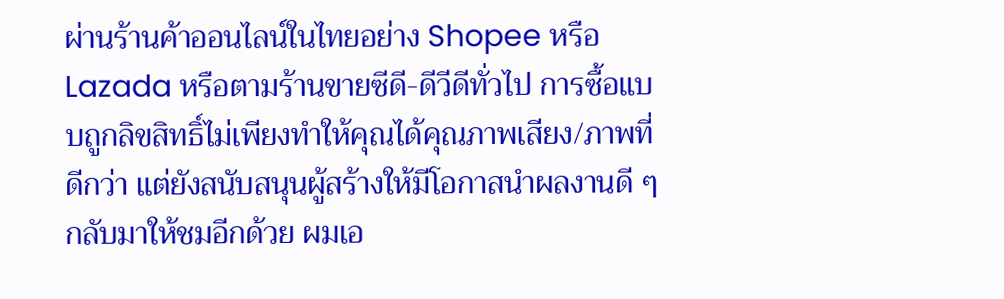ผ่านร้านค้าออนไลน์ในไทยอย่าง Shopee หรือ Lazada หรือตามร้านขายซีดี-ดีวีดีทั่วไป การซื้อแบบถูกลิขสิทธิ์ไม่เพียงทำให้คุณได้คุณภาพเสียง/ภาพที่ดีกว่า แต่ยังสนับสนุนผู้สร้างให้มีโอกาสนำผลงานดี ๆ กลับมาให้ชมอีกด้วย ผมเอ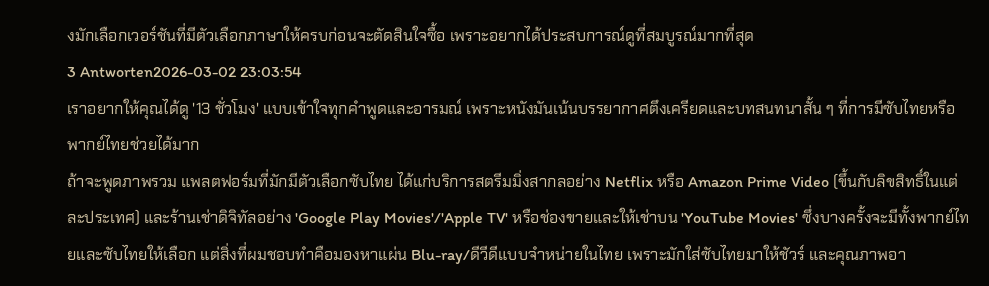งมักเลือกเวอร์ชันที่มีตัวเลือกภาษาให้ครบก่อนจะตัดสินใจซื้อ เพราะอยากได้ประสบการณ์ดูที่สมบูรณ์มากที่สุด
3 Antworten2026-03-02 23:03:54
เราอยากให้คุณได้ดู '13 ชั่วโมง' แบบเข้าใจทุกคำพูดและอารมณ์ เพราะหนังมันเน้นบรรยากาศตึงเครียดและบทสนทนาสั้น ๆ ที่การมีซับไทยหรือพากย์ไทยช่วยได้มาก
ถ้าจะพูดภาพรวม แพลตฟอร์มที่มักมีตัวเลือกซับไทย ได้แก่บริการสตรีมมิ่งสากลอย่าง Netflix หรือ Amazon Prime Video (ขึ้นกับลิขสิทธิ์ในแต่ละประเทศ) และร้านเช่าดิจิทัลอย่าง 'Google Play Movies'/'Apple TV' หรือช่องขายและให้เช่าบน 'YouTube Movies' ซึ่งบางครั้งจะมีทั้งพากย์ไทยและซับไทยให้เลือก แต่สิ่งที่ผมชอบทำคือมองหาแผ่น Blu-ray/ดีวีดีแบบจำหน่ายในไทย เพราะมักใส่ซับไทยมาให้ชัวร์ และคุณภาพอา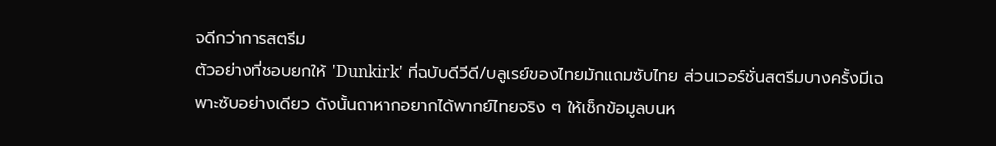จดีกว่าการสตรีม
ตัวอย่างที่ชอบยกให้ 'Dunkirk' ที่ฉบับดีวีดี/บลูเรย์ของไทยมักแถมซับไทย ส่วนเวอร์ชั่นสตรีมบางครั้งมีเฉพาะซับอย่างเดียว ดังนั้นถาหากอยากได้พากย์ไทยจริง ๆ ให้เช็กข้อมูลบนห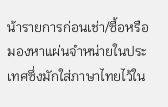น้ารายการก่อนเช่า/ซื้อหรือมองหาแผ่นจำหน่ายในประเทศซึ่งมักใส่ภาษาไทยไว้ใน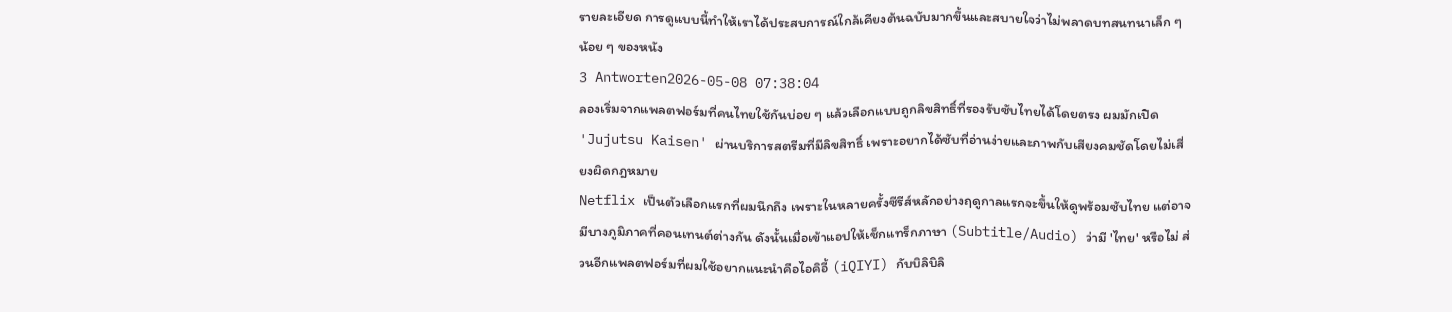รายละเอียด การดูแบบนี้ทำให้เราได้ประสบการณ์ใกล้เคียงต้นฉบับมากขึ้นและสบายใจว่าไม่พลาดบทสนทนาเล็ก ๆ น้อย ๆ ของหนัง
3 Antworten2026-05-08 07:38:04
ลองเริ่มจากแพลตฟอร์มที่คนไทยใช้กันบ่อย ๆ แล้วเลือกแบบถูกลิขสิทธิ์ที่รองรับซับไทยได้โดยตรง ผมมักเปิด 'Jujutsu Kaisen' ผ่านบริการสตรีมที่มีลิขสิทธิ์ เพราะอยากได้ซับที่อ่านง่ายและภาพกับเสียงคมชัดโดยไม่เสี่ยงผิดกฎหมาย
Netflix เป็นตัวเลือกแรกที่ผมนึกถึง เพราะในหลายครั้งซีรีส์หลักอย่างฤดูกาลแรกจะขึ้นให้ดูพร้อมซับไทย แต่อาจมีบางภูมิภาคที่คอนเทนต์ต่างกัน ดังนั้นเมื่อเข้าแอปให้เช็กแทร็กภาษา (Subtitle/Audio) ว่ามี 'ไทย' หรือไม่ ส่วนอีกแพลตฟอร์มที่ผมใช้อยากแนะนำคือไอคิอี้ (iQIYI) กับบิลิบิลิ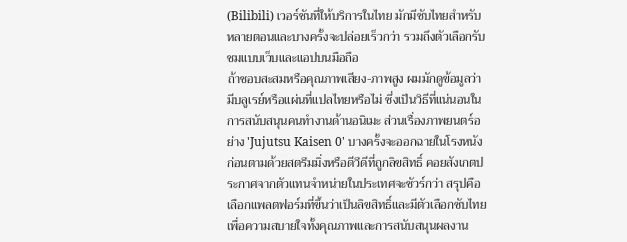(Bilibili) เวอร์ชันที่ให้บริการในไทย มักมีซับไทยสำหรับหลายตอนและบางครั้งจะปล่อยเร็วกว่า รวมถึงตัวเลือกรับชมแบบเว็บและแอปบนมือถือ
ถ้าชอบสะสมหรือคุณภาพเสียง-ภาพสูง ผมมักดูข้อมูลว่ามีบลูเรย์หรือแผ่นที่แปลไทยหรือไม่ ซึ่งเป็นวิธีที่แน่นอนในการสนับสนุนคนทำงานด้านอนิเมะ ส่วนเรื่องภาพยนตร์อย่าง 'Jujutsu Kaisen 0' บางครั้งจะออกฉายในโรงหนังก่อนตามด้วยสตรีมมิ่งหรือดีวีดีที่ถูกลิขสิทธิ์ คอยสังเกตประกาศจากตัวแทนจำหน่ายในประเทศจะชัวร์กว่า สรุปคือ เลือกแพลตฟอร์มที่ขึ้นว่าเป็นลิขสิทธิ์และมีตัวเลือกซับไทยเพื่อความสบายใจทั้งคุณภาพและการสนับสนุนผลงาน